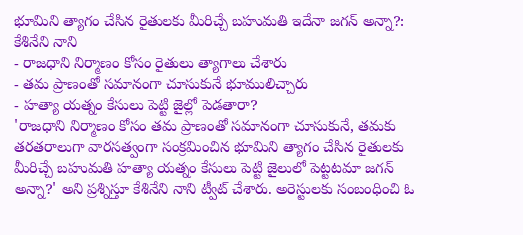భూమిని త్యాగం చేసిన రైతులకు మీరిచ్చే బహుమతి ఇదేనా జగన్ అన్నా?: కేశినేని నాని
- రాజధాని నిర్మాణం కోసం రైతులు త్యాగాలు చేశారు
- తమ ప్రాణంతో సమానంగా చూసుకునే భూములిచ్చారు
- హత్యా యత్నం కేసులు పెట్టి జైల్లో పెడతారా?
'రాజధాని నిర్మాణం కోసం తమ ప్రాణంతో సమానంగా చూసుకునే, తమకు తరతరాలుగా వారసత్వంగా సంక్రమించిన భూమిని త్యాగం చేసిన రైతులకు మీరిచ్చే బహుమతి హత్యా యత్నం కేసులు పెట్టి జైలులో పెట్టటమా జగన్ అన్నా?' అని ప్రశ్నిస్తూ కేశినేని నాని ట్వీట్ చేశారు. అరెస్టులకు సంబంధించి ఓ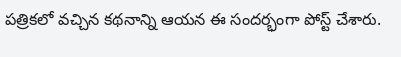పత్రికలో వచ్చిన కథనాన్ని ఆయన ఈ సందర్భంగా పోస్ట్ చేశారు.